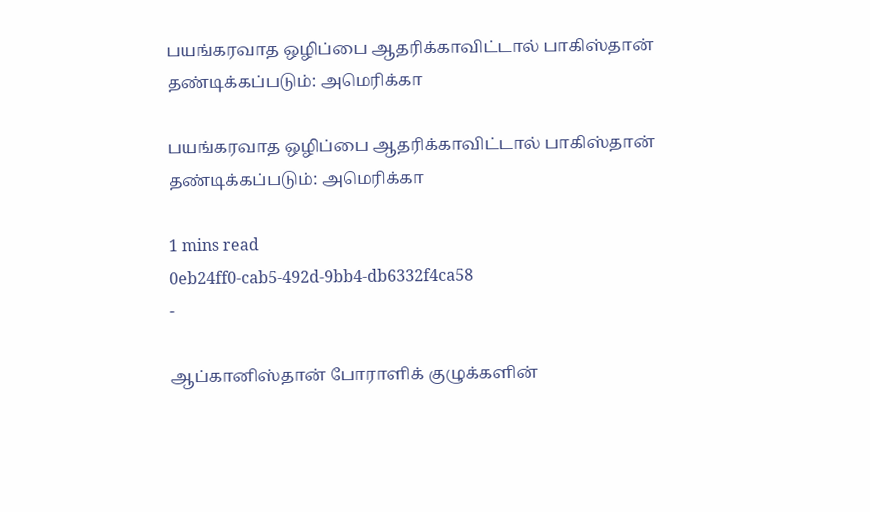பயங்கரவாத ஒழிப்பை ஆதரிக்காவிட்டால் பாகிஸ்தான் தண்டிக்கப்படும்: அமெரிக்கா

பயங்கரவாத ஒழிப்பை ஆதரிக்காவிட்டால் பாகிஸ்தான் தண்டிக்கப்படும்: அமெரிக்கா

1 mins read
0eb24ff0-cab5-492d-9bb4-db6332f4ca58
-

ஆப்கானிஸ்தான் போராளிக் குழுக்களின்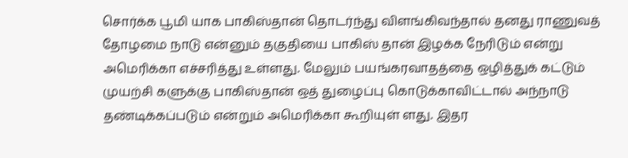சொர்க்க பூமி யாக பாகிஸ்தான் தொடர்ந்து விளங்கிவந்தால் தனது ராணுவத் தோழமை நாடு என்னும் தகுதியை பாகிஸ் தான் இழக்க நேரிடும் என்று அமெரிக்கா எச்சரித்து உள்ளது. மேலும் பயங்கரவாதத்தை ஒழித்துக் கட்டும் முயற்சி களுக்கு பாகிஸ்தான் ஒத் துழைப்பு கொடுக்காவிட்டால் அந்நாடு தண்டிக்கப்படும் என்றும் அமெரிக்கா கூறியுள் ளது. இதர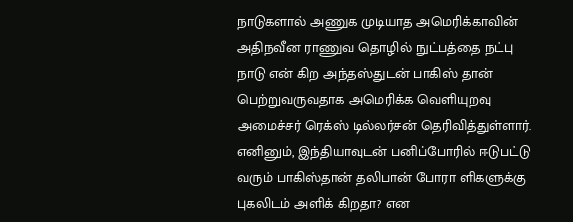நாடுகளால் அணுக முடியாத அமெரிக்காவின் அதிநவீன ராணுவ தொழில் நுட்பத்தை நட்பு நாடு என் கிற அந்தஸ்துடன் பாகிஸ் தான் பெற்றுவருவதாக அமெரிக்க வெளியுறவு அமைச்சர் ரெக்ஸ் டில்லர்சன் தெரிவித்துள்ளார். எனினும், இந்தியாவுடன் பனிப்போரில் ஈடுபட்டு வரும் பாகிஸ்தான் தலிபான் போரா ளிகளுக்கு புகலிடம் அளிக் கிறதா? என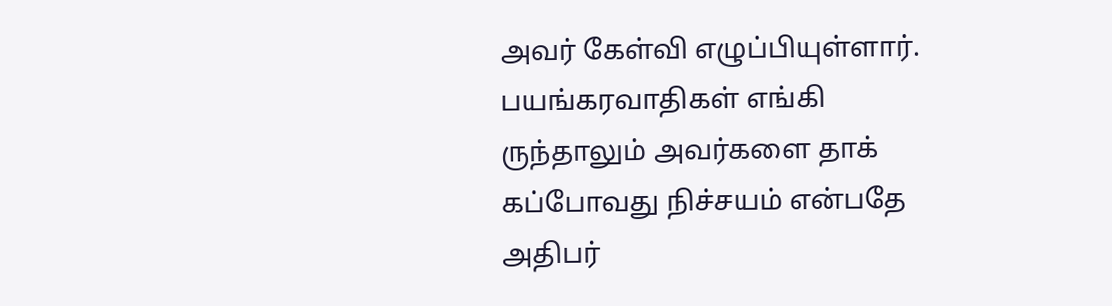அவர் கேள்வி எழுப்பியுள்ளார். பயங்கரவாதிகள் எங்கி ருந்தாலும் அவர்களை தாக் கப்போவது நிச்சயம் என்பதே அதிபர்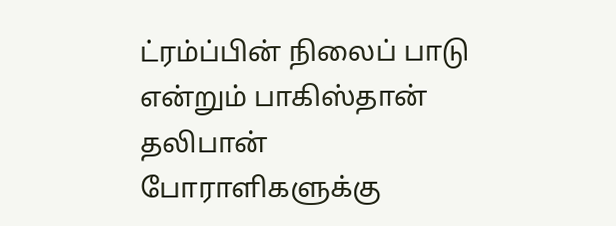ட்ரம்ப்பின் நிலைப் பாடு என்றும் பாகிஸ்தான் தலிபான் போராளிகளுக்கு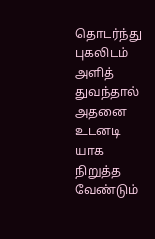தொடர்ந்து புகலிடம் அளித் துவந்தால் அதனை உடனடி யாக நிறுத்த வேண்டும்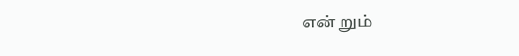என் றும்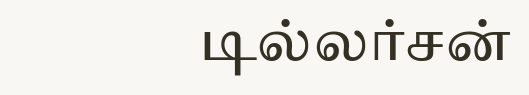டில்லர்சன்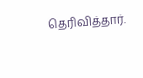தெரிவித்தார்.